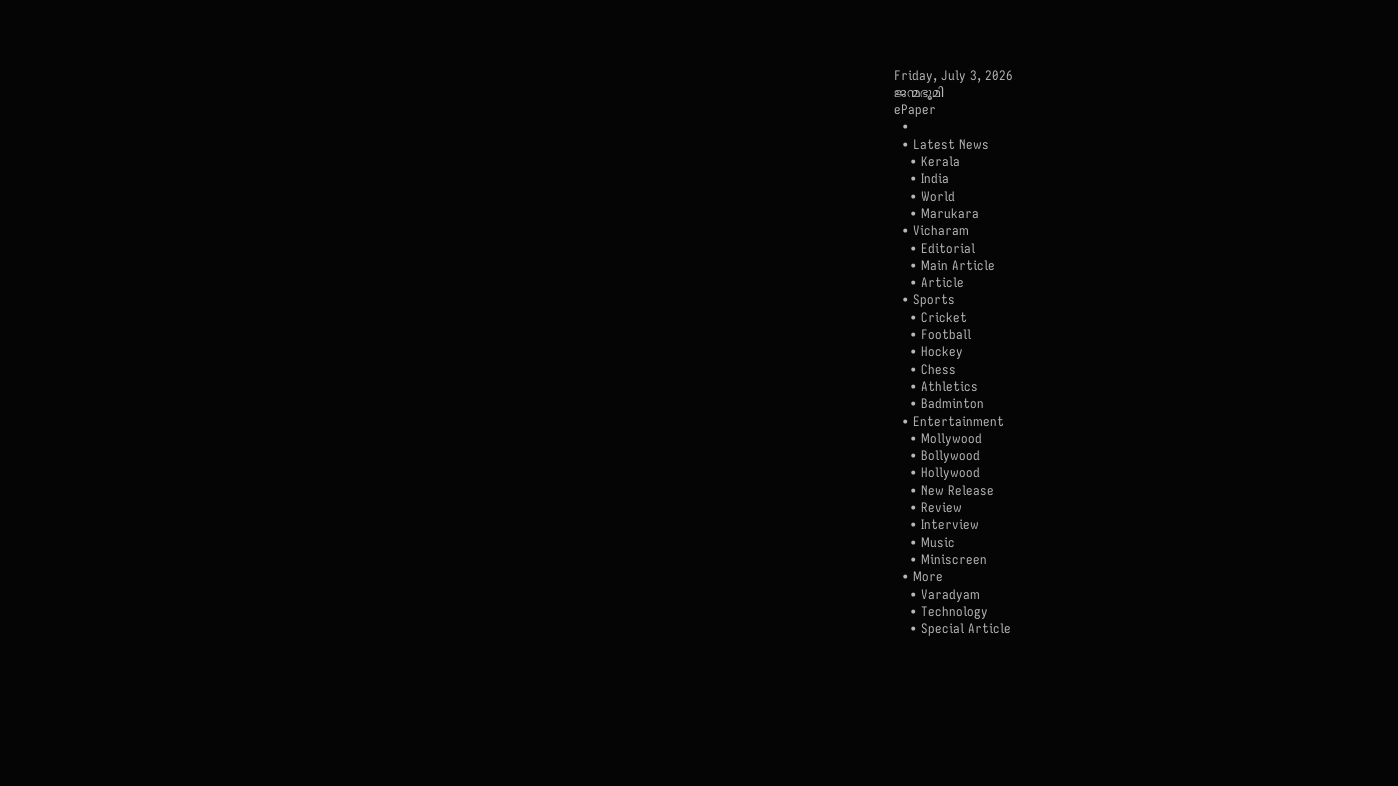Friday, July 3, 2026
ജന്മഭൂമി
ePaper
  •
  • Latest News
    • Kerala
    • India
    • World
    • Marukara
  • Vicharam
    • Editorial
    • Main Article
    • Article
  • Sports
    • Cricket
    • Football
    • Hockey
    • Chess
    • Athletics
    • Badminton
  • Entertainment
    • Mollywood
    • Bollywood
    • Hollywood
    • New Release
    • Review
    • Interview
    • Music
    • Miniscreen
  • More
    • Varadyam
    • Technology
    • Special Article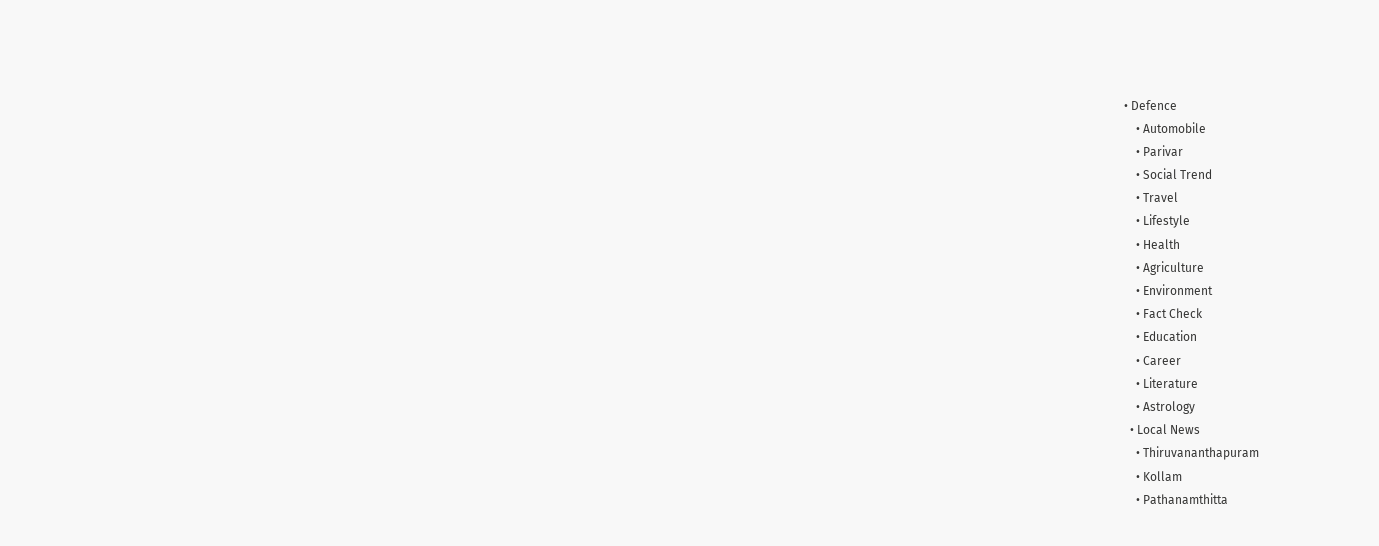• Defence
    • Automobile
    • Parivar
    • Social Trend
    • Travel
    • Lifestyle
    • Health
    • Agriculture
    • Environment
    • Fact Check
    • Education
    • Career
    • Literature
    • Astrology
  • Local News
    • Thiruvananthapuram
    • Kollam
    • Pathanamthitta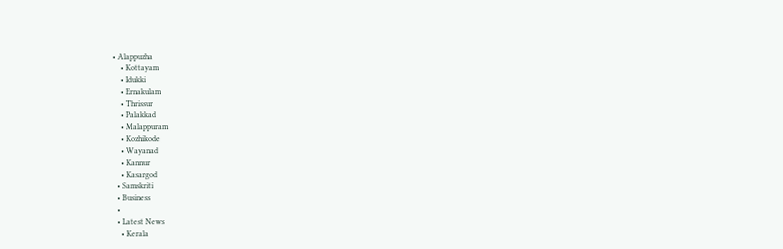• Alappuzha
    • Kottayam
    • Idukki
    • Ernakulam
    • Thrissur
    • Palakkad
    • Malappuram
    • Kozhikode
    • Wayanad
    • Kannur
    • Kasargod
  • Samskriti
  • Business
  •
  • Latest News
    • Kerala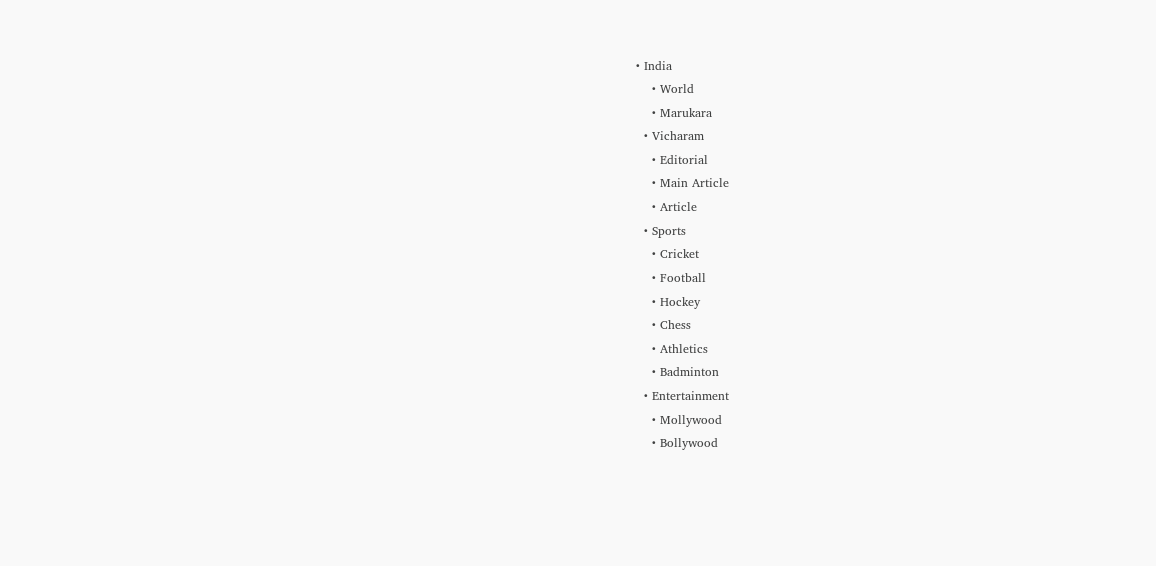• India
    • World
    • Marukara
  • Vicharam
    • Editorial
    • Main Article
    • Article
  • Sports
    • Cricket
    • Football
    • Hockey
    • Chess
    • Athletics
    • Badminton
  • Entertainment
    • Mollywood
    • Bollywood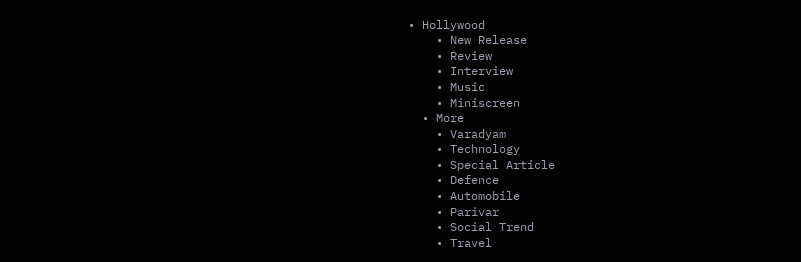• Hollywood
    • New Release
    • Review
    • Interview
    • Music
    • Miniscreen
  • More
    • Varadyam
    • Technology
    • Special Article
    • Defence
    • Automobile
    • Parivar
    • Social Trend
    • Travel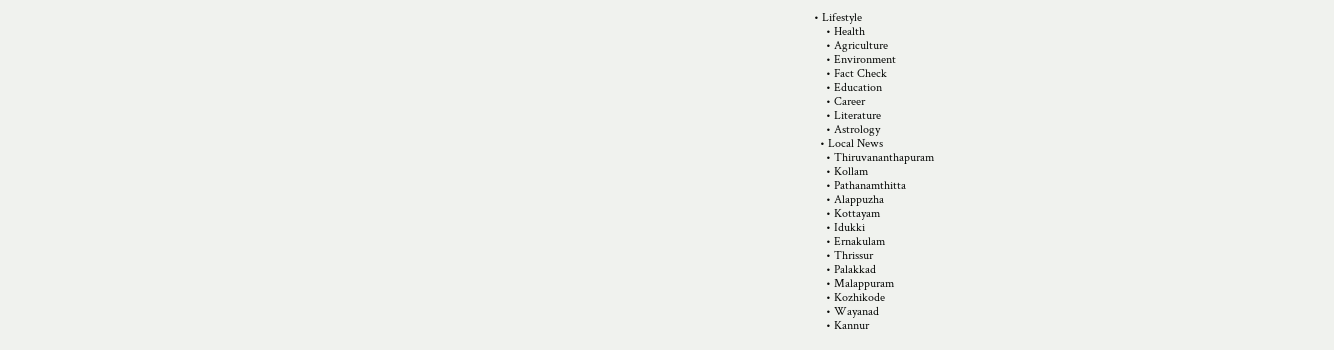• Lifestyle
    • Health
    • Agriculture
    • Environment
    • Fact Check
    • Education
    • Career
    • Literature
    • Astrology
  • Local News
    • Thiruvananthapuram
    • Kollam
    • Pathanamthitta
    • Alappuzha
    • Kottayam
    • Idukki
    • Ernakulam
    • Thrissur
    • Palakkad
    • Malappuram
    • Kozhikode
    • Wayanad
    • Kannur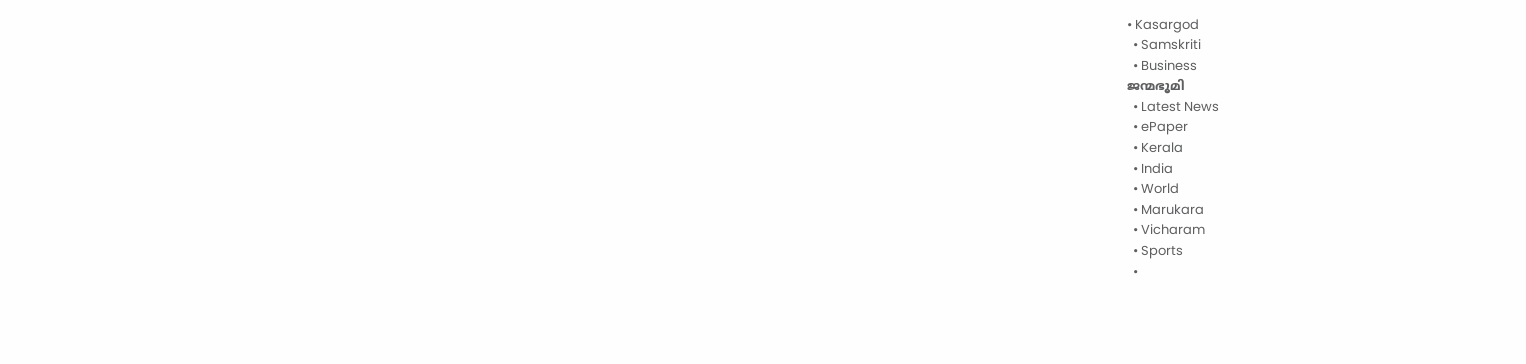• Kasargod
  • Samskriti
  • Business
ജന്മഭൂമി
  • Latest News
  • ePaper
  • Kerala
  • India
  • World
  • Marukara
  • Vicharam
  • Sports
  •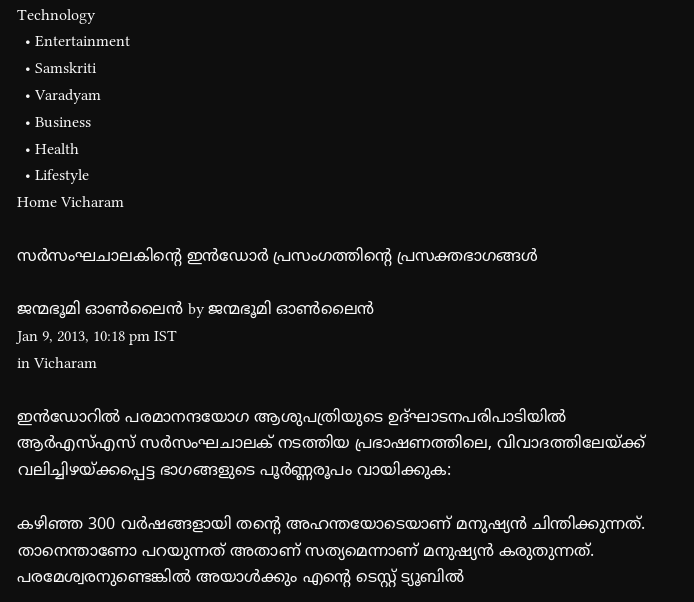Technology
  • Entertainment
  • Samskriti
  • Varadyam
  • Business
  • Health
  • Lifestyle
Home Vicharam

സര്‍സംഘചാലകിന്റെ ഇന്‍ഡോര്‍ പ്രസംഗത്തിന്റെ പ്രസക്തഭാഗങ്ങള്‍

ജന്മഭൂമി ഓണ്‍ലൈന്‍ by ജന്മഭൂമി ഓണ്‍ലൈന്‍
Jan 9, 2013, 10:18 pm IST
in Vicharam

ഇന്‍ഡോറില്‍ പരമാനന്ദയോഗ ആശുപത്രിയുടെ ഉദ്ഘാടനപരിപാടിയില്‍ ആര്‍എസ്‌എസ്‌ സര്‍സംഘചാലക്‌ നടത്തിയ പ്രഭാഷണത്തിലെ, വിവാദത്തിലേയ്‌ക്ക്‌ വലിച്ചിഴയ്‌ക്കപ്പെട്ട ഭാഗങ്ങളുടെ പൂര്‍ണ്ണരൂപം വായിക്കുക:

കഴിഞ്ഞ 300 വര്‍ഷങ്ങളായി തന്റെ അഹന്തയോടെയാണ്‌ മനുഷ്യന്‍ ചിന്തിക്കുന്നത്‌. താനെന്താണോ പറയുന്നത്‌ അതാണ്‌ സത്യമെന്നാണ്‌ മനുഷ്യന്‍ കരുതുന്നത്‌. പരമേശ്വരനുണ്ടെങ്കില്‍ അയാള്‍ക്കും എന്റെ ടെസ്റ്റ്‌ ട്യൂബില്‍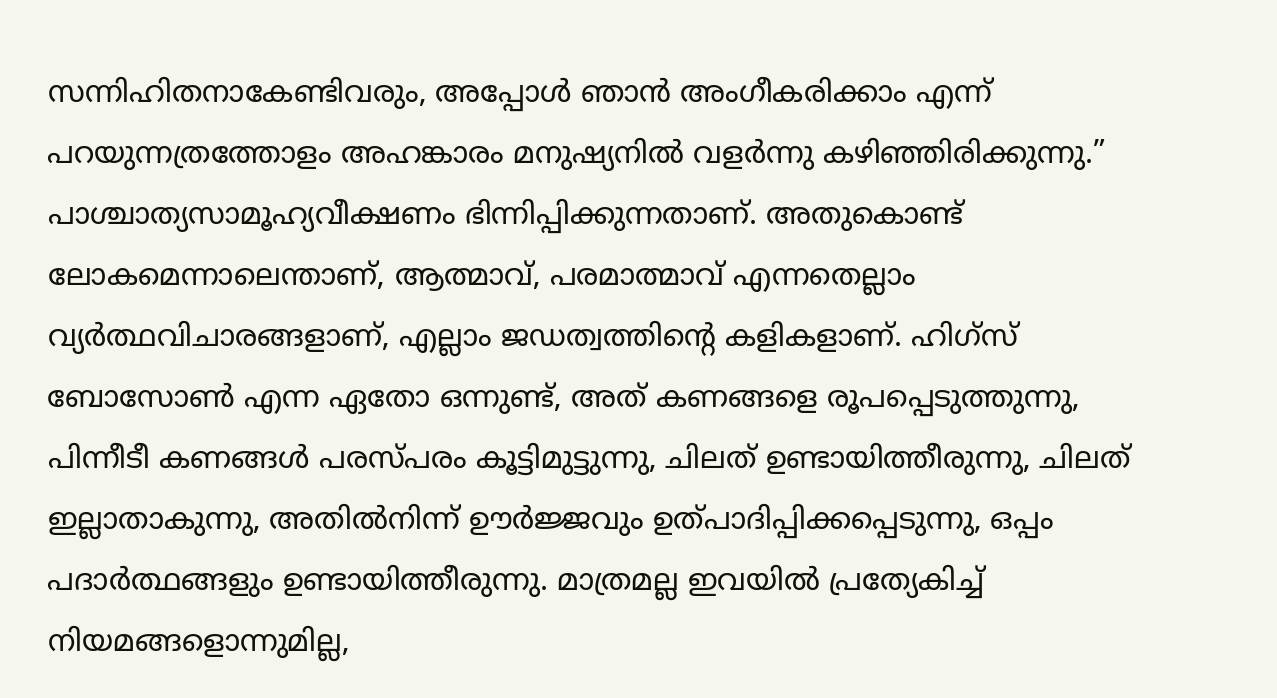സന്നിഹിതനാകേണ്ടിവരും, അപ്പോള്‍ ഞാന്‍ അംഗീകരിക്കാം എന്ന്‌ പറയുന്നത്രത്തോളം അഹങ്കാരം മനുഷ്യനില്‍ വളര്‍ന്നു കഴിഞ്ഞിരിക്കുന്നു.” പാശ്ചാത്യസാമൂഹ്യവീക്ഷണം ഭിന്നിപ്പിക്കുന്നതാണ്‌. അതുകൊണ്ട്‌ ലോകമെന്നാലെന്താണ്‌, ആത്മാവ്‌, പരമാത്മാവ്‌ എന്നതെല്ലാം വ്യര്‍ത്ഥവിചാരങ്ങളാണ്‌, എല്ലാം ജഡത്വത്തിന്റെ കളികളാണ്‌. ഹിഗ്സ്‌ ബോസോണ്‍ എന്ന ഏതോ ഒന്നുണ്ട്‌, അത്‌ കണങ്ങളെ രൂപപ്പെടുത്തുന്നു, പിന്നീടീ കണങ്ങള്‍ പരസ്പരം കൂട്ടിമുട്ടുന്നു, ചിലത്‌ ഉണ്ടായിത്തീരുന്നു, ചിലത്‌ ഇല്ലാതാകുന്നു, അതില്‍നിന്ന്‌ ഊര്‍ജ്ജവും ഉത്പാദിപ്പിക്കപ്പെടുന്നു, ഒപ്പം പദാര്‍ത്ഥങ്ങളും ഉണ്ടായിത്തീരുന്നു. മാത്രമല്ല ഇവയില്‍ പ്രത്യേകിച്ച്‌ നിയമങ്ങളൊന്നുമില്ല,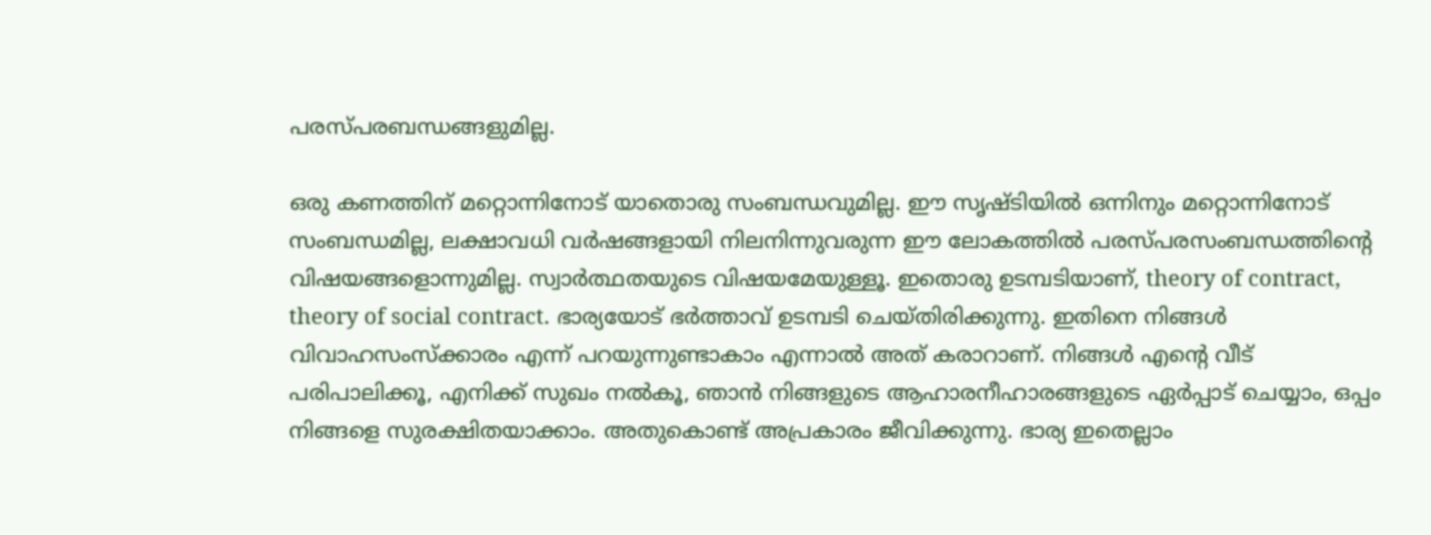പരസ്പരബന്ധങ്ങളുമില്ല.

ഒരു കണത്തിന്‌ മറ്റൊന്നിനോട്‌ യാതൊരു സംബന്ധവുമില്ല. ഈ സൃഷ്ടിയില്‍ ഒന്നിനും മറ്റൊന്നിനോട്‌ സംബന്ധമില്ല, ലക്ഷാവധി വര്‍ഷങ്ങളായി നിലനിന്നുവരുന്ന ഈ ലോകത്തില്‍ പരസ്പരസംബന്ധത്തിന്റെ വിഷയങ്ങളൊന്നുമില്ല. സ്വാര്‍ത്ഥതയുടെ വിഷയമേയുള്ളൂ. ഇതൊരു ഉടമ്പടിയാണ്‌, theory of contract, theory of social contract. ഭാര്യയോട്‌ ഭര്‍ത്താവ്‌ ഉടമ്പടി ചെയ്തിരിക്കുന്നു. ഇതിനെ നിങ്ങള്‍ വിവാഹസംസ്ക്കാരം എന്ന്‌ പറയുന്നുണ്ടാകാം എന്നാല്‍ അത്‌ കരാറാണ്‌. നിങ്ങള്‍ എന്റെ വീട്‌ പരിപാലിക്കൂ, എനിക്ക്‌ സുഖം നല്‍കൂ, ഞാന്‍ നിങ്ങളുടെ ആഹാരനീഹാരങ്ങളുടെ ഏര്‍പ്പാട്‌ ചെയ്യാം, ഒപ്പം നിങ്ങളെ സുരക്ഷിതയാക്കാം. അതുകൊണ്ട്‌ അപ്രകാരം ജീവിക്കുന്നു. ഭാര്യ ഇതെല്ലാം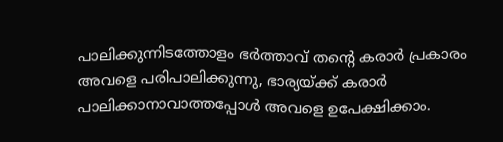പാലിക്കുന്നിടത്തോളം ഭര്‍ത്താവ്‌ തന്റെ കരാര്‍ പ്രകാരം അവളെ പരിപാലിക്കുന്നു, ഭാര്യയ്‌ക്ക്‌ കരാര്‍ പാലിക്കാനാവാത്തപ്പോള്‍ അവളെ ഉപേക്ഷിക്കാം.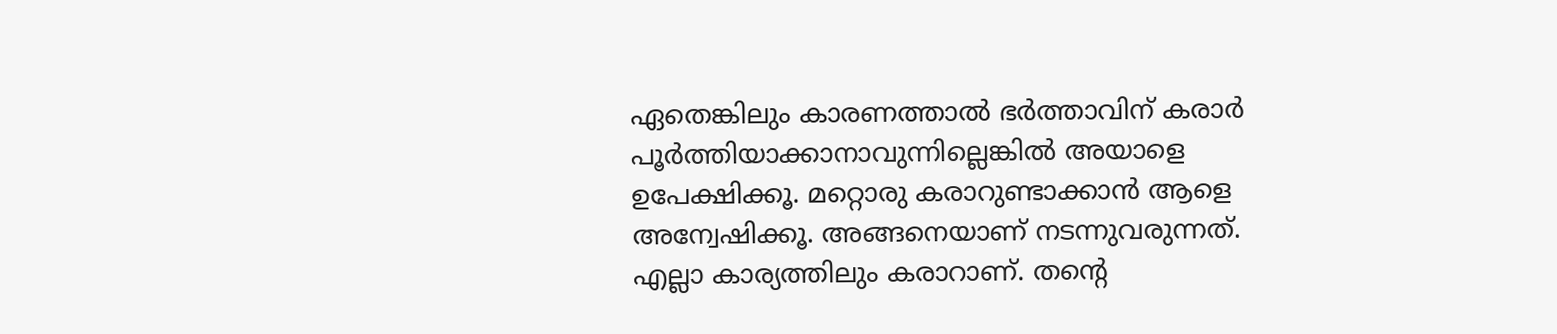ഏതെങ്കിലും കാരണത്താല്‍ ഭര്‍ത്താവിന്‌ കരാര്‍ പൂര്‍ത്തിയാക്കാനാവുന്നില്ലെങ്കില്‍ അയാളെ ഉപേക്ഷിക്കൂ. മറ്റൊരു കരാറുണ്ടാക്കാന്‍ ആളെ അന്വേഷിക്കൂ. അങ്ങനെയാണ്‌ നടന്നുവരുന്നത്‌. എല്ലാ കാര്യത്തിലും കരാറാണ്‌. തന്റെ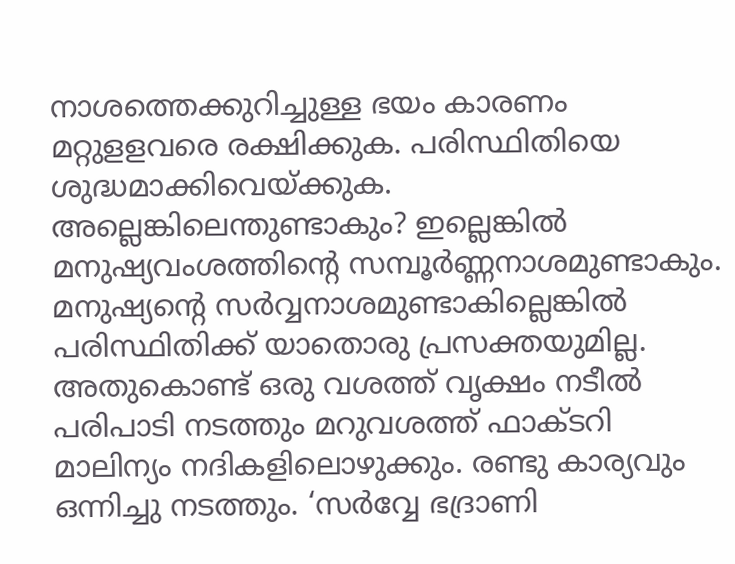നാശത്തെക്കുറിച്ചുള്ള ഭയം കാരണം മറ്റുളളവരെ രക്ഷിക്കുക. പരിസ്ഥിതിയെ ശുദ്ധമാക്കിവെയ്‌ക്കുക. അല്ലെങ്കിലെന്തുണ്ടാകും? ഇല്ലെങ്കില്‍ മനുഷ്യവംശത്തിന്റെ സമ്പൂര്‍ണ്ണനാശമുണ്ടാകും. മനുഷ്യന്റെ സര്‍വ്വനാശമുണ്ടാകില്ലെങ്കില്‍ പരിസ്ഥിതിക്ക്‌ യാതൊരു പ്രസക്തയുമില്ല. അതുകൊണ്ട്‌ ഒരു വശത്ത്‌ വൃക്ഷം നടീല്‍ പരിപാടി നടത്തും മറുവശത്ത്‌ ഫാക്ടറി മാലിന്യം നദികളിലൊഴുക്കും. രണ്ടു കാര്യവും ഒന്നിച്ചു നടത്തും. ‘സര്‍വ്വേ ഭദ്രാണി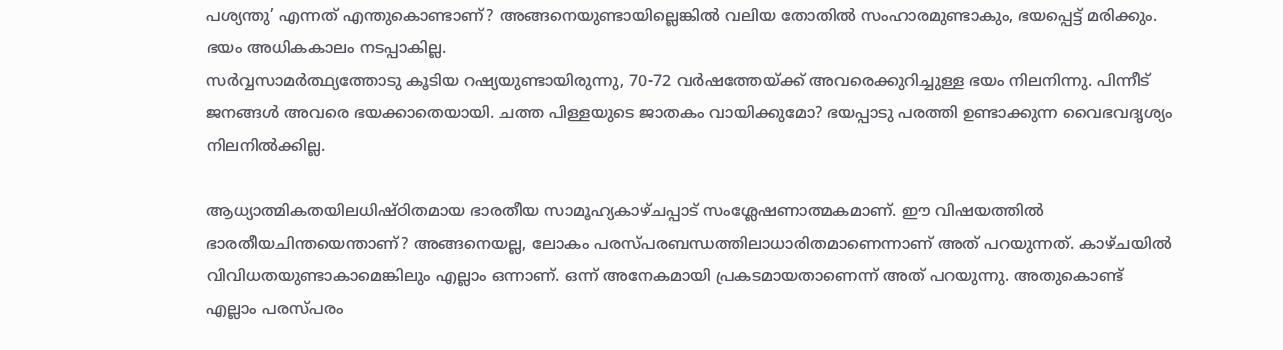പശ്യന്തു’ എന്നത്‌ എന്തുകൊണ്ടാണ്‌? അങ്ങനെയുണ്ടായില്ലെങ്കില്‍ വലിയ തോതില്‍ സംഹാരമുണ്ടാകും, ഭയപ്പെട്ട്‌ മരിക്കും. ഭയം അധികകാലം നടപ്പാകില്ല.
സര്‍വ്വസാമര്‍ത്ഥ്യത്തോടു കൂടിയ റഷ്യയുണ്ടായിരുന്നു, 70-72 വര്‍ഷത്തേയ്‌ക്ക്‌ അവരെക്കുറിച്ചുള്ള ഭയം നിലനിന്നു. പിന്നീട്‌ ജനങ്ങള്‍ അവരെ ഭയക്കാതെയായി. ചത്ത പിള്ളയുടെ ജാതകം വായിക്കുമോ? ഭയപ്പാടു പരത്തി ഉണ്ടാക്കുന്ന വൈഭവദൃശ്യം നിലനില്‍ക്കില്ല.

ആധ്യാത്മികതയിലധിഷ്ഠിതമായ ഭാരതീയ സാമൂഹ്യകാഴ്ചപ്പാട്‌ സംശ്ലേഷണാത്മകമാണ്‌. ഈ വിഷയത്തില്‍ ഭാരതീയചിന്തയെന്താണ്‌? അങ്ങനെയല്ല, ലോകം പരസ്പരബന്ധത്തിലാധാരിതമാണെന്നാണ്‌ അത്‌ പറയുന്നത്‌. കാഴ്ചയില്‍ വിവിധതയുണ്ടാകാമെങ്കിലും എല്ലാം ഒന്നാണ്‌. ഒന്ന്‌ അനേകമായി പ്രകടമായതാണെന്ന്‌ അത്‌ പറയുന്നു. അതുകൊണ്ട്‌ എല്ലാം പരസ്പരം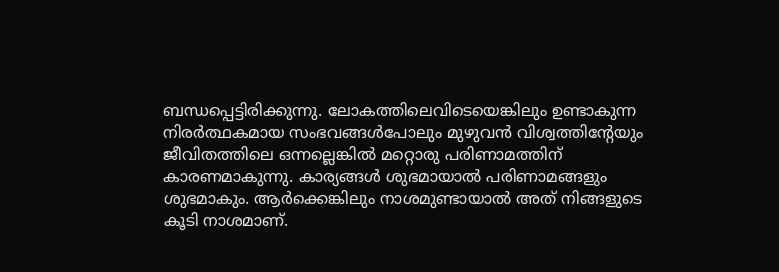ബന്ധപ്പെട്ടിരിക്കുന്നു. ലോകത്തിലെവിടെയെങ്കിലും ഉണ്ടാകുന്ന നിരര്‍ത്ഥകമായ സംഭവങ്ങള്‍പോലും മുഴുവന്‍ വിശ്വത്തിന്റേയും ജീവിതത്തിലെ ഒന്നല്ലെങ്കില്‍ മറ്റൊരു പരിണാമത്തിന്‌ കാരണമാകുന്നു. കാര്യങ്ങള്‍ ശുഭമായാല്‍ പരിണാമങ്ങളും ശുഭമാകും. ആര്‍ക്കെങ്കിലും നാശമുണ്ടായാല്‍ അത്‌ നിങ്ങളുടെ കൂടി നാശമാണ്‌.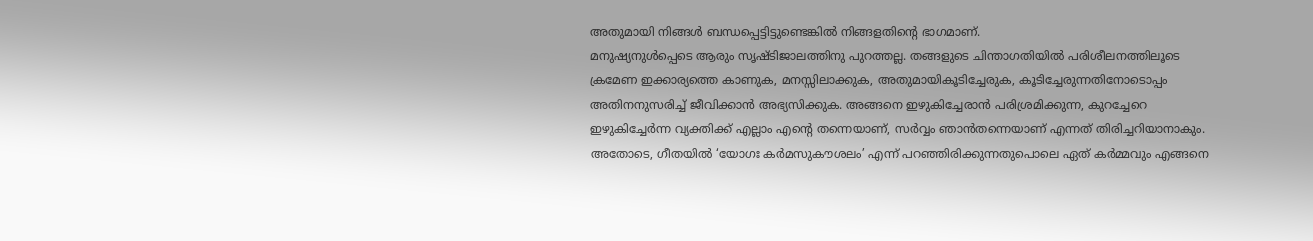അതുമായി നിങ്ങള്‍ ബന്ധപ്പെട്ടിട്ടുണ്ടെങ്കില്‍ നിങ്ങളതിന്റെ ഭാഗമാണ്‌.
മനുഷ്യനുള്‍പ്പെടെ ആരും സൃഷ്ടിജാലത്തിനു പുറത്തല്ല. തങ്ങളുടെ ചിന്താഗതിയില്‍ പരിശീലനത്തിലൂടെ ക്രമേണ ഇക്കാര്യത്തെ കാണുക, മനസ്സിലാക്കുക, അതുമായികൂടിച്ചേരുക, കൂടിച്ചേരുന്നതിനോടൊപ്പം അതിനനുസരിച്ച്‌ ജീവിക്കാന്‍ അഭ്യസിക്കുക. അങ്ങനെ ഇഴുകിച്ചേരാന്‍ പരിശ്രമിക്കുന്ന, കുറച്ചേറെ ഇഴുകിച്ചേര്‍ന്ന വ്യക്തിക്ക്‌ എല്ലാം എന്റെ തന്നെയാണ്‌, സര്‍വ്വം ഞാന്‍തന്നെയാണ്‌ എന്നത്‌ തിരിച്ചറിയാനാകും. അതോടെ, ഗീതയില്‍ ‘യോഗഃ കര്‍മസുകൗശലം’ എന്ന്‌ പറഞ്ഞിരിക്കുന്നതുപൊലെ ഏത്‌ കര്‍മ്മവും എങ്ങനെ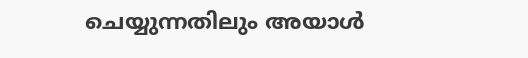ചെയ്യുന്നതിലും അയാള്‍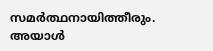സമര്‍ത്ഥനായിത്തീരും. അയാള്‍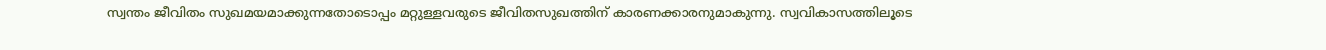സ്വന്തം ജീവിതം സുഖമയമാക്കുന്നതോടൊപ്പം മറ്റുള്ളവരുടെ ജീവിതസുഖത്തിന്‌ കാരണക്കാരനുമാകുന്നു. സ്വവികാസത്തിലൂടെ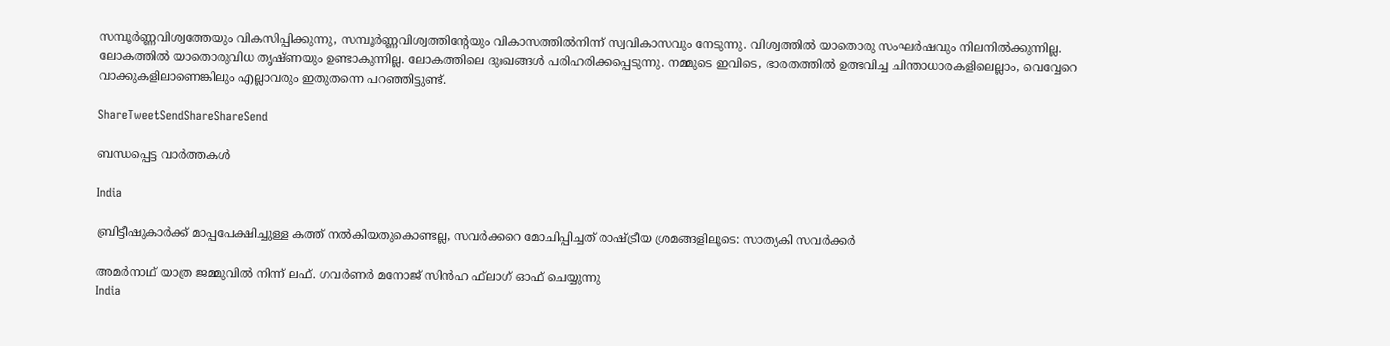സമ്പൂര്‍ണ്ണവിശ്വത്തേയും വികസിപ്പിക്കുന്നു, സമ്പൂര്‍ണ്ണവിശ്വത്തിന്റേയും വികാസത്തില്‍നിന്ന്‌ സ്വവികാസവും നേടുന്നു. വിശ്വത്തില്‍ യാതൊരു സംഘര്‍ഷവും നിലനില്‍ക്കുന്നില്ല. ലോകത്തില്‍ യാതൊരുവിധ തൃഷ്ണയും ഉണ്ടാകുന്നില്ല. ലോകത്തിലെ ദുഃഖങ്ങള്‍ പരിഹരിക്കപ്പെടുന്നു. നമ്മുടെ ഇവിടെ, ഭാരതത്തില്‍ ഉത്ഭവിച്ച ചിന്താധാരകളിലെല്ലാം, വെവ്വേറെ വാക്കുകളിലാണെങ്കിലും എല്ലാവരും ഇതുതന്നെ പറഞ്ഞിട്ടുണ്ട്‌.

ShareTweetSendShareShareSend

ബന്ധപ്പെട്ട വാര്‍ത്തകള്‍

India

ബ്രിട്ടീഷുകാര്‍ക്ക് മാപ്പപേക്ഷിച്ചുള്ള കത്ത് നല്‍കിയതുകൊണ്ടല്ല, സവര്‍ക്കറെ മോചിപ്പിച്ചത് രാഷ്‌ട്രീയ ശ്രമങ്ങളിലൂടെ: സാത്യകി സവര്‍ക്കര്‍

അമര്‍നാഥ് യാത്ര ജമ്മുവില്‍ നിന്ന് ലഫ്. ഗവര്‍ണര്‍ മനോജ് സിന്‍ഹ ഫ്‌ലാഗ് ഓഫ് ചെയ്യുന്നു
India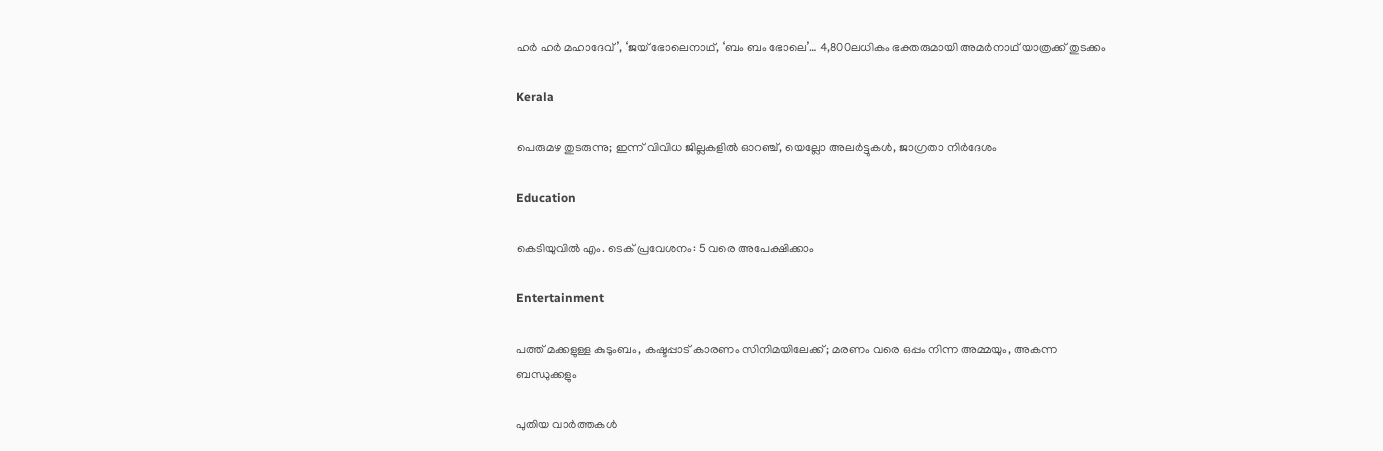ഹര്‍ ഹര്‍ മഹാദേവ്’, ‘ജയ് ഭോലെനാഥ്, ‘ബം ബം ഭോലെ’… 4,800ലധികം ഭക്തരുമായി അമര്‍നാഥ് യാത്രക്ക് തുടക്കം

Kerala

പെരുമഴ തുടരുന്നു; ഇന്ന് വിവിധ ജില്ലകളിൽ ഓറഞ്ച്, യെല്ലോ അലർട്ടുകൾ, ജാഗ്രതാ നിർദേശം

Education

കെടിയുവില്‍ എം. ടെക് പ്രവേശനം: 5 വരെ അപേക്ഷിക്കാം

Entertainment

പത്ത് മക്കളുള്ള കുടുംബം, കഷ്ടപ്പാട് കാരണം സിനിമയിലേക്ക്; മരണം വരെ ഒപ്പം നിന്ന അമ്മയും, അകന്ന ബന്ധുക്കളും

പുതിയ വാര്‍ത്തകള്‍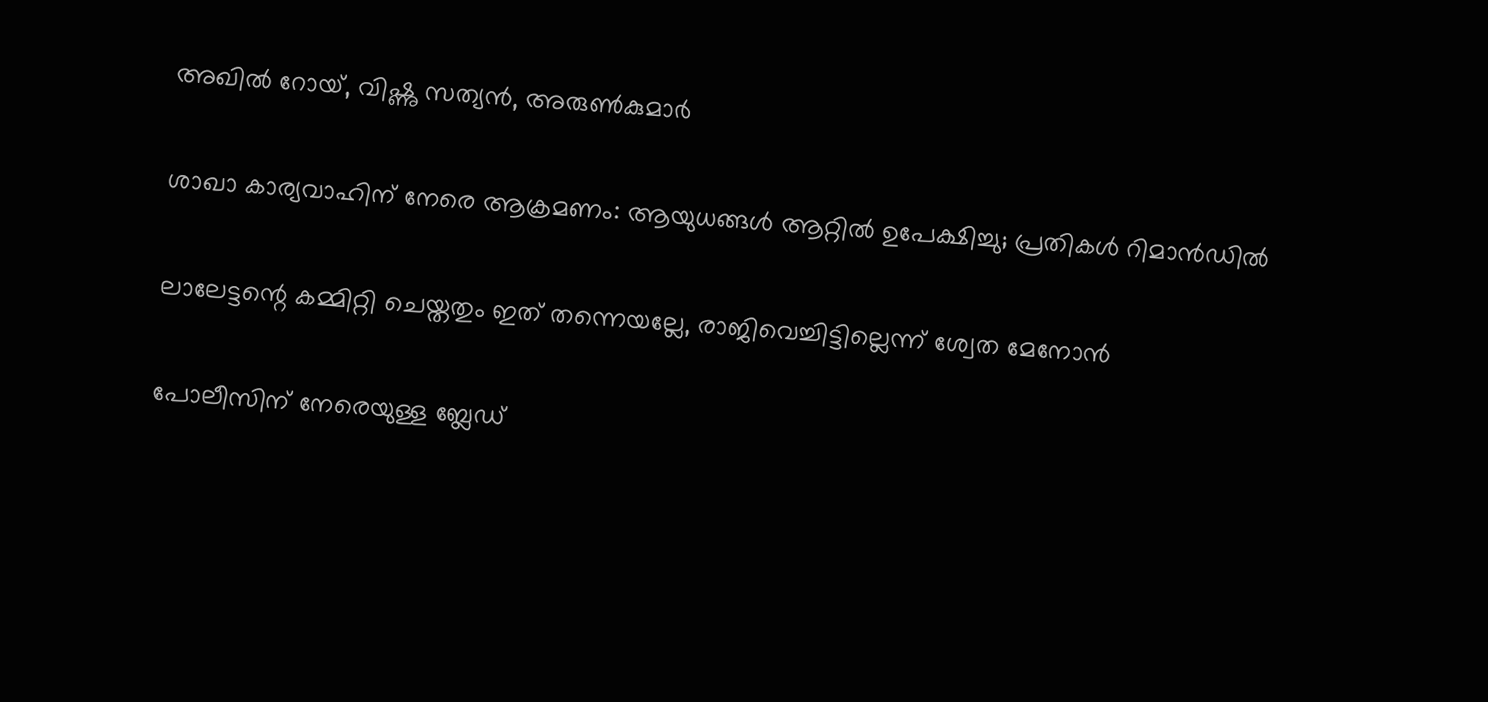അഖില്‍ റോയ്, വിഷ്ണു സത്യന്‍, അരുണ്‍കുമാര്‍

ശാഖാ കാര്യവാഹിന് നേരെ ആക്രമണം: ആയുധങ്ങള്‍ ആറ്റില്‍ ഉപേക്ഷിച്ചു; പ്രതികള്‍ റിമാന്‍ഡില്‍

ലാലേട്ടന്റെ കമ്മിറ്റി ചെയ്തതും ഇത് തന്നെയല്ലേ, രാജിവെച്ചിട്ടില്ലെന്ന് ശ്വേത മേനോന്‍

പോലീസിന് നേരെയുള്ള ബ്ലേഡ്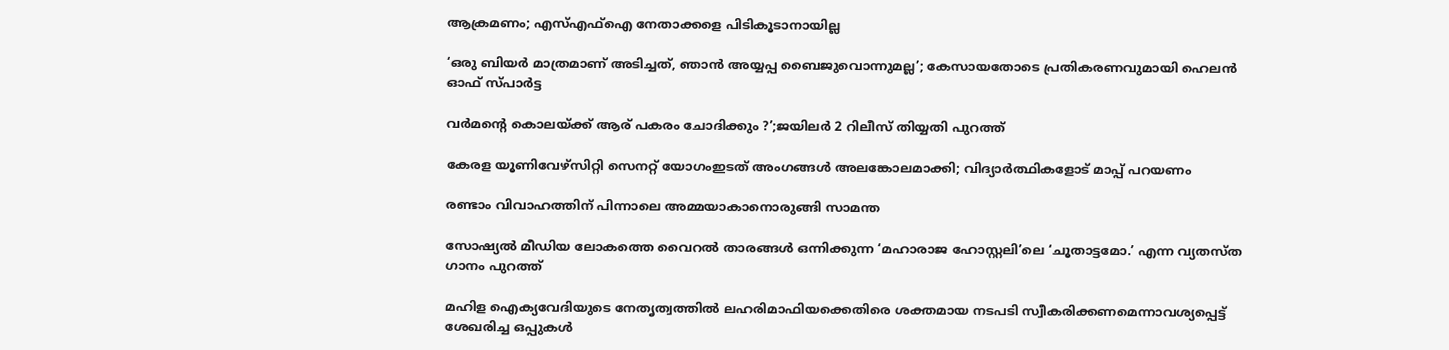ആക്രമണം; എസ്എഫ്‌ഐ നേതാക്കളെ പിടികൂടാനായില്ല

‘ഒരു ബിയർ മാത്രമാണ് അടിച്ചത്, ഞാൻ അയ്യപ്പ ബൈജുവൊന്നുമല്ല’; കേസായതോടെ പ്രതികരണവുമായി ഹെലന്‍ ഓഫ് സ്പാർട്ട

വര്‍മന്റെ കൊലയ്‌ക്ക് ആര് പകരം ചോദിക്കും ?’;ജയിലര്‍ 2 റിലീസ് തിയ്യതി പുറത്ത്

കേരള യൂണിവേഴ്‌സിറ്റി സെനറ്റ് യോഗംഇടത് അംഗങ്ങള്‍ അലങ്കോലമാക്കി; വിദ്യാര്‍ത്ഥികളോട് മാപ്പ് പറയണം

രണ്ടാം വിവാഹത്തിന് പിന്നാലെ അമ്മയാകാനൊരുങ്ങി സാമന്ത

സോഷ്യൽ മീഡിയ ലോകത്തെ വൈറൽ താരങ്ങള്‍ ഒന്നിക്കുന്ന ‘മഹാരാജ ഹോസ്റ്റലി’ലെ ‘ചൂതാട്ടമോ.’ എന്ന വ്യതസ്ത ഗാനം പുറത്ത്

മഹിള ഐക്യവേദിയുടെ നേതൃത്വത്തില്‍ ലഹരിമാഫിയക്കെതിരെ ശക്തമായ നടപടി സ്വീകരിക്കണമെന്നാവശ്യപ്പെട്ട് ശേഖരിച്ച ഒപ്പുകള്‍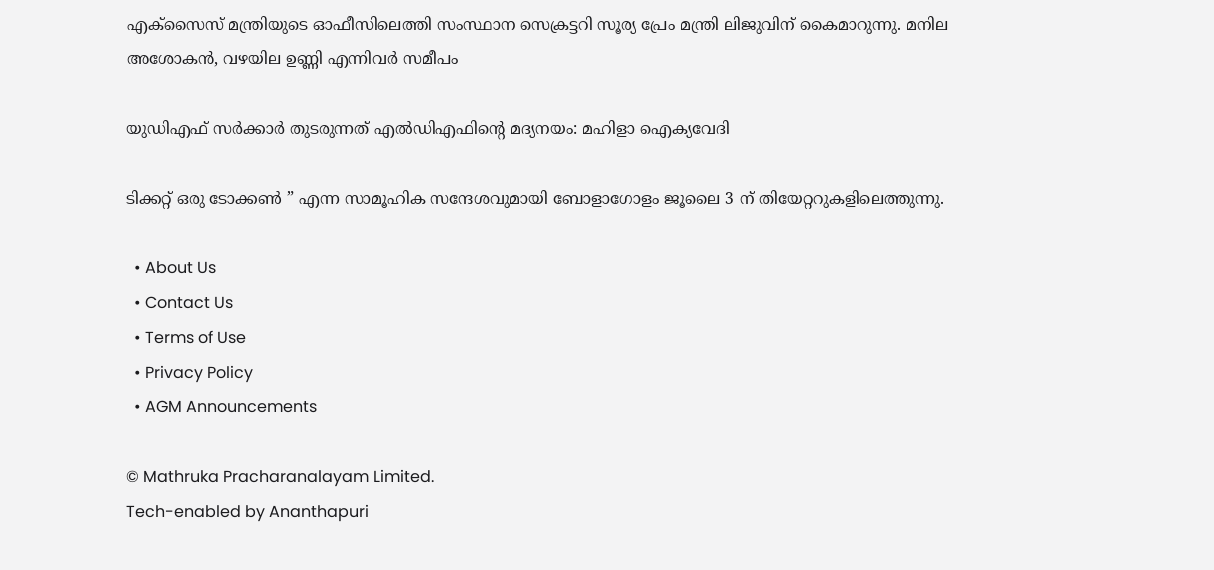എക്‌സൈസ് മന്ത്രിയുടെ ഓഫീസിലെത്തി സംസ്ഥാന സെക്രട്ടറി സൂര്യ പ്രേം മന്ത്രി ലിജുവിന് കൈമാറുന്നു. മനില അശോകന്‍, വഴയില ഉണ്ണി എന്നിവര്‍ സമീപം

യുഡിഎഫ് സര്‍ക്കാര്‍ തുടരുന്നത് എല്‍ഡിഎഫിന്റെ മദ്യനയം: മഹിളാ ഐക്യവേദി

ടിക്കറ്റ് ഒരു ടോക്കൺ ” എന്ന സാമൂഹിക സന്ദേശവുമായി ബോളാഗോളം ജൂലൈ 3 ന് തിയേറ്ററുകളിലെത്തുന്നു.

  • About Us
  • Contact Us
  • Terms of Use
  • Privacy Policy
  • AGM Announcements

© Mathruka Pracharanalayam Limited.
Tech-enabled by Ananthapuri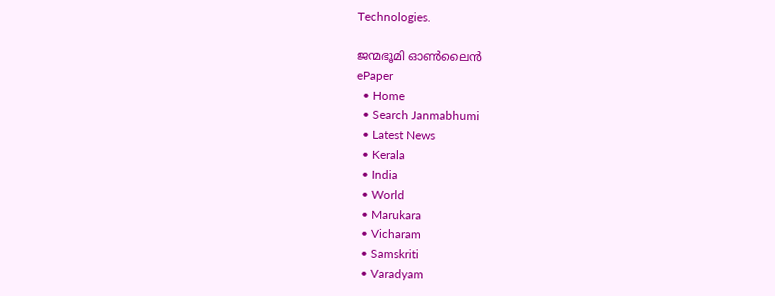Technologies.

ജന്മഭൂമി ഓണ്‍ലൈന്‍
ePaper
  • Home
  • Search Janmabhumi
  • Latest News
  • Kerala
  • India
  • World
  • Marukara
  • Vicharam
  • Samskriti
  • Varadyam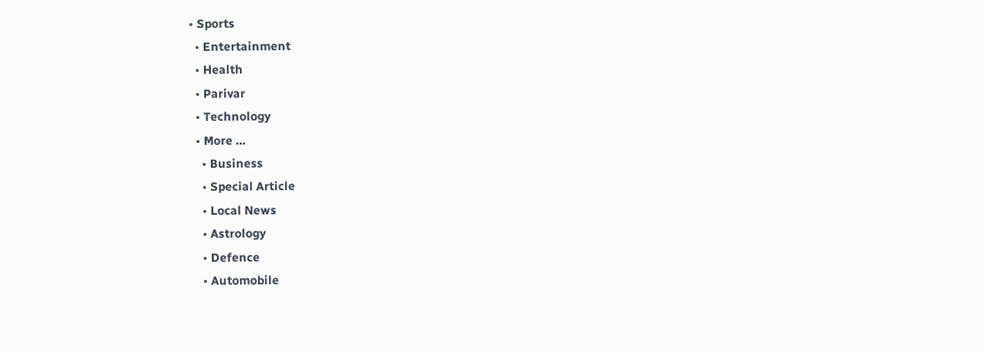• Sports
  • Entertainment
  • Health
  • Parivar
  • Technology
  • More …
    • Business
    • Special Article
    • Local News
    • Astrology
    • Defence
    • Automobile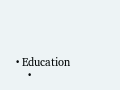• Education
    •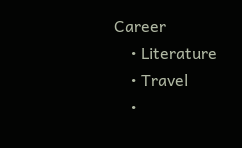Career
    • Literature
    • Travel
    •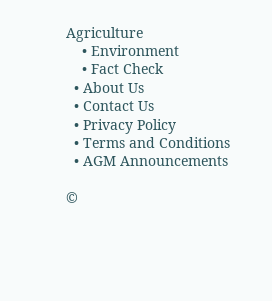Agriculture
    • Environment
    • Fact Check
  • About Us
  • Contact Us
  • Privacy Policy
  • Terms and Conditions
  • AGM Announcements

©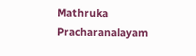Mathruka Pracharanalayam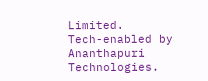Limited.
Tech-enabled by Ananthapuri Technologies.